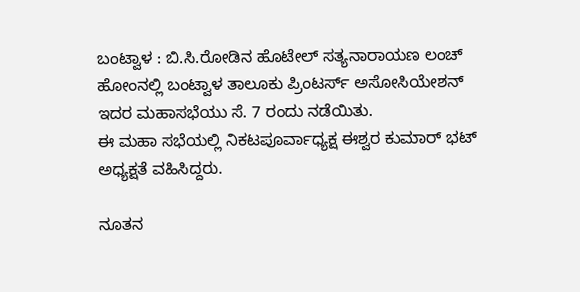ಬಂಟ್ವಾಳ : ಬಿ.ಸಿ.ರೋಡಿನ ಹೊಟೇಲ್ ಸತ್ಯನಾರಾಯಣ ಲಂಚ್ ಹೋಂನಲ್ಲಿ ಬಂಟ್ವಾಳ ತಾಲೂಕು ಪ್ರಿಂಟರ್ಸ್ ಅಸೋಸಿಯೇಶನ್ ಇದರ ಮಹಾಸಭೆಯು ಸೆ. 7 ರಂದು ನಡೆಯಿತು.
ಈ ಮಹಾ ಸಭೆಯಲ್ಲಿ ನಿಕಟಪೂರ್ವಾಧ್ಯಕ್ಷ ಈಶ್ವರ ಕುಮಾರ್ ಭಟ್ ಅಧ್ಯಕ್ಷತೆ ವಹಿಸಿದ್ದರು.

ನೂತನ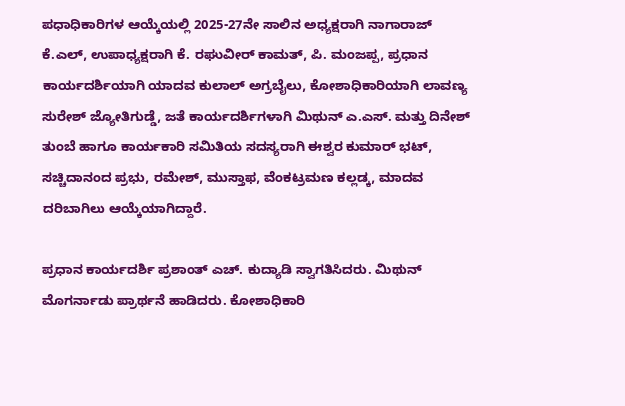ಪಧಾಧಿಕಾರಿಗಳ ಆಯ್ಕೆಯಲ್ಲಿ 2025-27ನೇ ಸಾಲಿನ ಅಧ್ಯಕ್ಷರಾಗಿ ನಾಗಾರಾಜ್ ಕೆ.ಎಲ್, ಉಪಾಧ್ಯಕ್ಷರಾಗಿ ಕೆ. ರಘುವೀರ್ ಕಾಮತ್, ಪಿ. ಮಂಜಪ್ಪ, ಪ್ರಧಾನ ಕಾರ್ಯದರ್ಶಿಯಾಗಿ ಯಾದವ ಕುಲಾಲ್ ಅಗ್ರಬೈಲು, ಕೋಶಾಧಿಕಾರಿಯಾಗಿ ಲಾವಣ್ಯ ಸುರೇಶ್ ಜ್ಯೋತಿಗುಡ್ಡೆ, ಜತೆ ಕಾರ್ಯದರ್ಶಿಗಳಾಗಿ ಮಿಥುನ್ ಎ.ಎಸ್. ಮತ್ತು ದಿನೇಶ್ ತುಂಬೆ ಹಾಗೂ ಕಾರ್ಯಕಾರಿ ಸಮಿತಿಯ ಸದಸ್ಯರಾಗಿ ಈಶ್ವರ ಕುಮಾರ್ ಭಟ್, ಸಚ್ಚಿದಾನಂದ ಪ್ರಭು, ರಮೇಶ್, ಮುಸ್ತಾಫ, ವೆಂಕಟ್ರಮಣ ಕಲ್ಲಡ್ಕ, ಮಾದವ ದರಿಬಾಗಿಲು ಆಯ್ಕೆಯಾಗಿದ್ದಾರೆ.

ಪ್ರಧಾನ ಕಾರ್ಯದರ್ಶಿ ಪ್ರಶಾಂತ್ ಎಚ್. ಕುದ್ಯಾಡಿ ಸ್ವಾಗತಿಸಿದರು. ಮಿಥುನ್ ಮೊಗರ್ನಾಡು ಪ್ರಾರ್ಥನೆ ಹಾಡಿದರು. ಕೋಶಾಧಿಕಾರಿ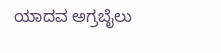ಯಾದವ ಅಗ್ರಬೈಲು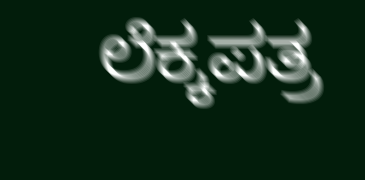ಲೆಕ್ಕಪತ್ರ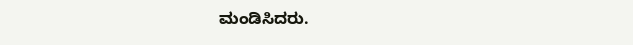ಮಂಡಿಸಿದರು.